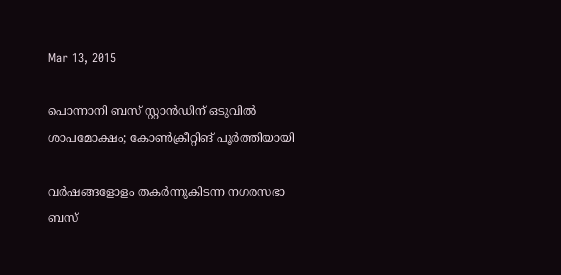Mar 13, 2015

പൊന്നാനി ബസ് സ്റ്റാന്‍ഡിന് ഒടുവില്‍ ശാപമോക്ഷം; കോണ്‍ക്രീറ്റിങ് പൂര്‍ത്തിയായി

വര്‍ഷങ്ങളോളം തകര്‍ന്നുകിടന്ന നഗരസഭാ ബസ്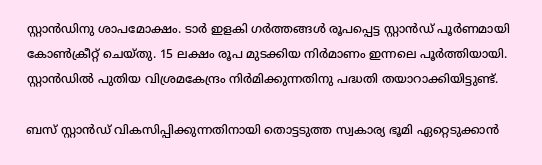സ്റ്റാന്‍ഡിനു ശാപമോക്ഷം. ടാര്‍ ഇളകി ഗര്‍ത്തങ്ങള്‍ രൂപപ്പെട്ട സ്റ്റാന്‍ഡ് പൂര്‍ണമായി കോണ്‍ക്രീറ്റ് ചെയ്തു. 15 ലക്ഷം രൂപ മുടക്കിയ നിര്‍മാണം ഇന്നലെ പൂര്‍ത്തിയായി. സ്റ്റാന്‍ഡില്‍ പുതിയ വിശ്രമകേന്ദ്രം നിര്‍മിക്കുന്നതിനു പദ്ധതി തയാറാക്കിയിട്ടുണ്ട്.

ബസ് സ്റ്റാന്‍ഡ് വികസിപ്പിക്കുന്നതിനായി തൊട്ടടുത്ത സ്വകാര്യ ഭൂമി ഏറ്റെടുക്കാന്‍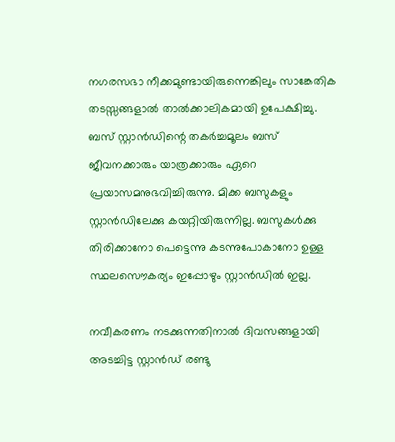നഗരസഭാ നീക്കമുണ്ടായിരുന്നെങ്കിലും സാങ്കേതിക തടസ്സങ്ങളാല്‍ താല്‍ക്കാലികമായി ഉപേക്ഷിച്ചു. ബസ് സ്റ്റാന്‍ഡിന്റെ തകര്‍ച്ചമൂലം ബസ് ജീവനക്കാരും യാത്രക്കാരും ഏറെ പ്രയാസമനുഭവിച്ചിരുന്നു. മിക്ക ബസുകളും സ്റ്റാന്‍ഡിലേക്കു കയറ്റിയിരുന്നില്ല. ബസുകള്‍ക്കു തിരിക്കാനോ പെട്ടെന്നു കടന്നുപോകാനോ ഉള്ള സ്ഥലസൌകര്യം ഇപ്പോഴും സ്റ്റാന്‍ഡില്‍ ഇല്ല.

നവീകരണം നടക്കുന്നതിനാല്‍ ദിവസങ്ങളായി അടച്ചിട്ട സ്റ്റാന്‍ഡ് രണ്ടു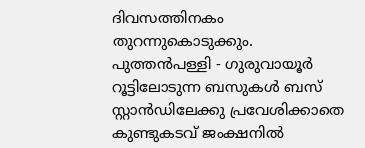ദിവസത്തിനകം തുറന്നുകൊടുക്കും. പുത്തന്‍പള്ളി - ഗുരുവായൂര്‍ റൂട്ടിലോടുന്ന ബസുകള്‍ ബസ് സ്റ്റാന്‍ഡിലേക്കു പ്രവേശിക്കാതെ കുണ്ടുകടവ് ജംക്ഷനില്‍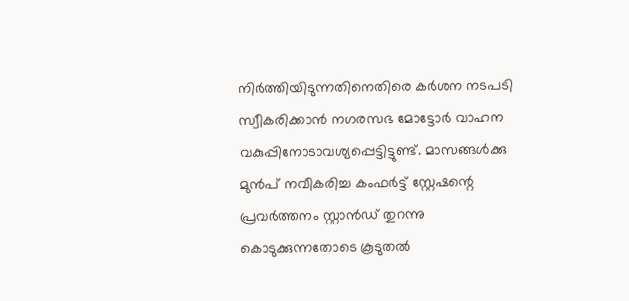നിര്‍ത്തിയിടുന്നതിനെതിരെ കര്‍ശന നടപടി സ്വീകരിക്കാന്‍ നഗരസഭ മോട്ടോര്‍ വാഹന വകുപ്പിനോടാവശ്യപ്പെട്ടിട്ടുണ്ട്. മാസങ്ങള്‍ക്കു മുന്‍പ് നവീകരിച്ച കംഫര്‍ട്ട് സ്റ്റേഷന്റെ പ്രവര്‍ത്തനം സ്റ്റാന്‍ഡ് തുറന്നു കൊടുക്കുന്നതോടെ കൂടുതല്‍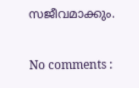സജീവമാക്കും.

No comments :